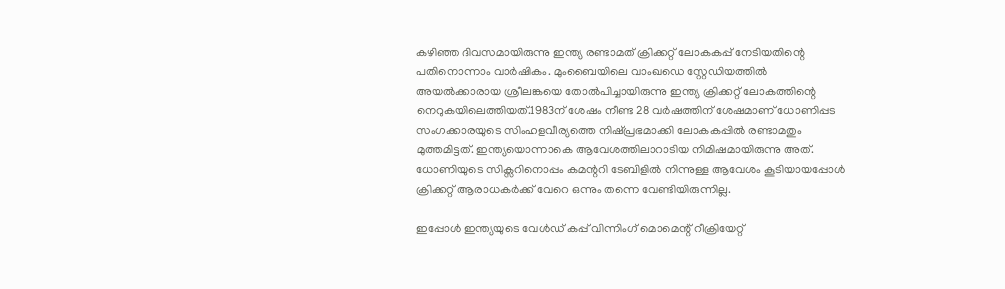കഴിഞ്ഞ ദിവസമായിരുന്നു ഇന്ത്യ രണ്ടാമത് ക്രിക്കറ്റ് ലോകകപ്പ് നേടിയതിന്റെ പതിനൊന്നാം വാര്‍ഷികം. മുംബൈയിലെ വാംഖഡെ സ്റ്റേഡിയത്തില്‍ അയല്‍ക്കാരായ ശ്രീലങ്കയെ തോല്‍പിച്ചായിരുന്നു ഇന്ത്യ ക്രിക്കറ്റ് ലോകത്തിന്റെ നെറുകയിലെത്തിയത്.1983ന് ശേഷം നീണ്ട 28 വര്‍ഷത്തിന് ശേഷമാണ് ധോണിപ്പട സംഗക്കാരയുടെ സിംഹളവീര്യത്തെ നിഷ്പ്രഭമാക്കി ലോകകപ്പില്‍ രണ്ടാമതും മുത്തമിട്ടത്. ഇന്ത്യയൊന്നാകെ ആവേശത്തിലാറാടിയ നിമിഷമായിരുന്നു അത്. ധോണിയുടെ സിക്സറിനൊപ്പം കമന്ററി ടേബിളില്‍ നിന്നുള്ള ആവേശം കൂടിയായപ്പോള്‍ ക്രിക്കറ്റ് ആരാധകര്‍ക്ക് വേറെ ഒന്നും തന്നെ വേണ്ടിയിരുന്നില്ല.

ഇപ്പോൾ ഇന്ത്യയുടെ വേള്‍ഡ് കപ്പ് വിന്നിംഗ് മൊമെന്റ് റീക്രിയേറ്റ്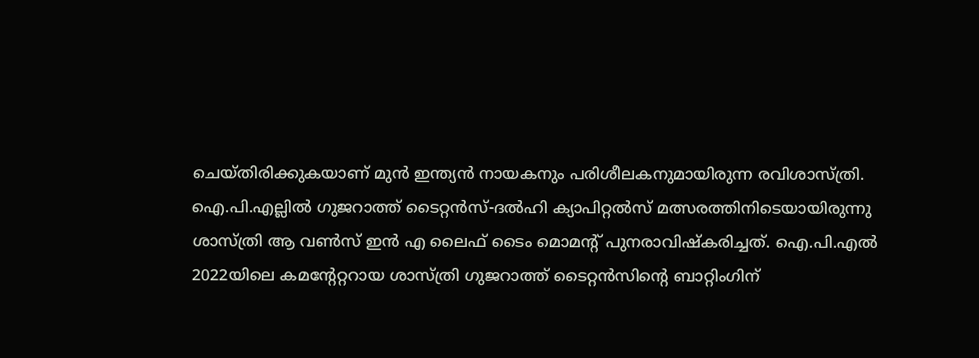ചെയ്തിരിക്കുകയാണ് മുന്‍ ഇന്ത്യന്‍ നായകനും പരിശീലകനുമായിരുന്ന രവിശാസ്ത്രി. ഐ.പി.എല്ലില്‍ ഗുജറാത്ത് ടൈറ്റന്‍സ്-ദല്‍ഹി ക്യാപിറ്റല്‍സ് മത്സരത്തിനിടെയായിരുന്നു ശാസ്ത്രി ആ വണ്‍സ് ഇന്‍ എ ലൈഫ് ടൈം മൊമന്റ് പുനരാവിഷ്‌കരിച്ചത്. ഐ.പി.എല്‍ 2022യിലെ കമന്റേറ്ററായ ശാസ്ത്രി ഗുജറാത്ത് ടൈറ്റന്‍സിന്റെ ബാറ്റിംഗിന്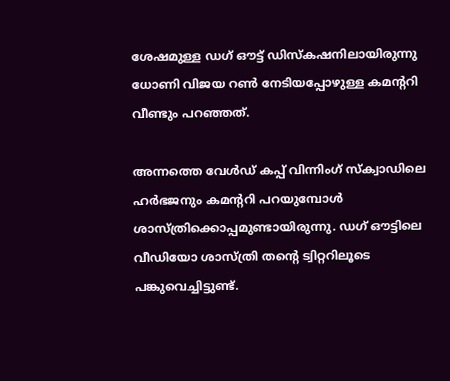ശേഷമുള്ള ഡഗ് ഔട്ട് ഡിസ്‌കഷനിലായിരുന്നു ധോണി വിജയ റണ്‍ നേടിയപ്പോഴുള്ള കമന്ററി വീണ്ടും പറഞ്ഞത്.

അന്നത്തെ വേള്‍ഡ് കപ്പ് വിന്നിംഗ് സ്‌ക്വാഡിലെ ഹര്‍ഭജനും കമന്ററി പറയുമ്പോൾ ശാസ്ത്രിക്കൊപ്പമുണ്ടായിരുന്നു. ഡഗ് ഔട്ടിലെ വീഡിയോ ശാസ്ത്രി തന്റെ ട്വിറ്ററിലൂടെ പങ്കുവെച്ചിട്ടുണ്ട്.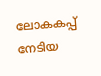ലോകകപ്പ് നേടിയ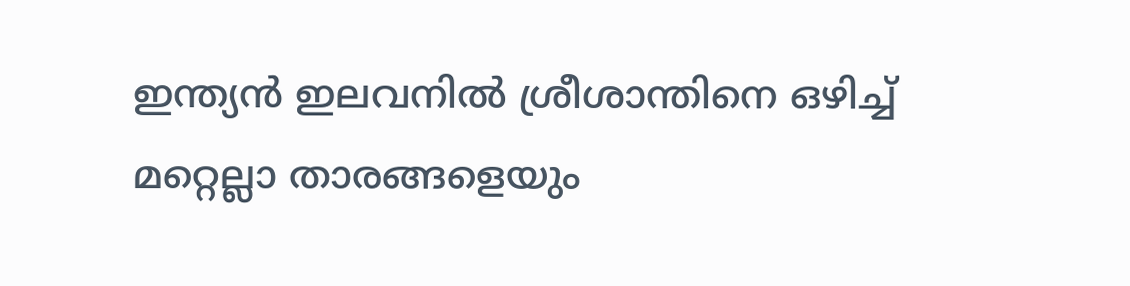ഇന്ത്യന്‍ ഇലവനില്‍ ശ്രീശാന്തിനെ ഒഴിച്ച്‌ മറ്റെല്ലാ താരങ്ങളെയും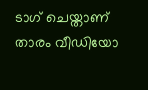ടാഗ് ചെയ്താണ് താരം വീഡിയോ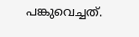പങ്കുവെച്ചത്.